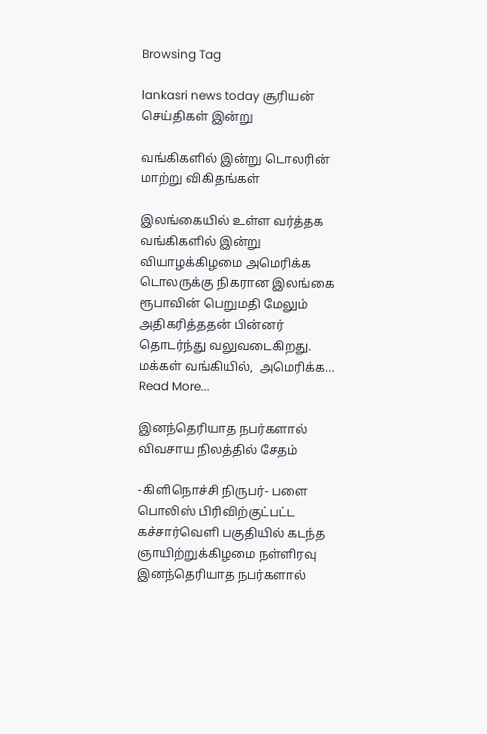Browsing Tag

lankasri news today சூரியன் செய்திகள் இன்று

வங்கிகளில் இன்று டொலரின் மாற்று விகிதங்கள்

இலங்கையில் உள்ள வர்த்தக வங்கிகளில் இன்று வியாழக்கிழமை அமெரிக்க டொலருக்கு நிகரான இலங்கை ரூபாவின் பெறுமதி மேலும் அதிகரித்ததன் பின்னர் தொடர்ந்து வலுவடைகிறது. மக்கள் வங்கியில்,  அமெரிக்க…
Read More...

இனந்தெரியாத நபர்களால் விவசாய நிலத்தில் சேதம்

-கிளிநொச்சி நிருபர்- பளை பொலிஸ் பிரிவிற்குட்பட்ட கச்சார்வெளி பகுதியில் கடந்த ஞாயிற்றுக்கிழமை நள்ளிரவு இனந்தெரியாத நபர்களால்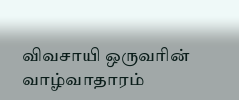விவசாயி ஒருவரின் வாழ்வாதாரம்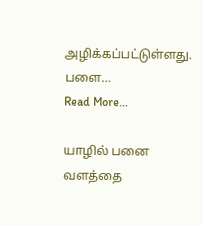அழிக்கப்பட்டுள்ளது. பளை…
Read More...

யாழில் பனை வளத்தை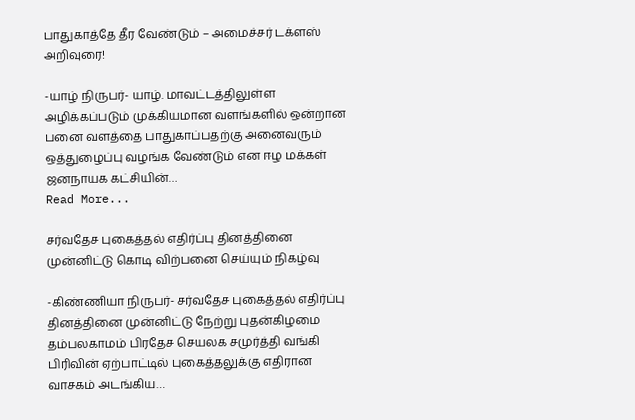பாதுகாத்தே தீர வேண்டும் – அமைச்சர் டக்ளஸ் அறிவுரை!

-யாழ் நிருபர்- யாழ். மாவட்டத்திலுள்ள அழிக்கப்படும் முக்கியமான வளங்களில் ஒன்றான பனை வளத்தை பாதுகாப்பதற்கு அனைவரும் ஒத்துழைப்பு வழங்க வேண்டும் என ஈழ மக்கள் ஜனநாயக கட்சியின்…
Read More...

சர்வதேச புகைத்தல் எதிர்ப்பு தினத்தினை முன்னிட்டு கொடி விற்பனை செய்யும் நிகழ்வு

-கிண்ணியா நிருபர்- சர்வதேச புகைத்தல் எதிர்ப்பு தினத்தினை முன்னிட்டு நேற்று புதன்கிழமை தம்பலகாமம் பிரதேச செயலக சமுர்த்தி வங்கி பிரிவின் ஏற்பாட்டில் புகைத்தலுக்கு எதிரான வாசகம் அடங்கிய…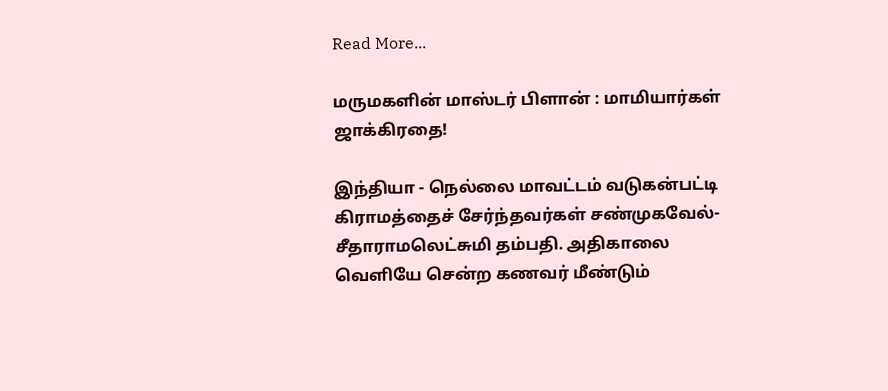Read More...

மருமகளின் மாஸ்டர் பிளான் : மாமியார்கள் ஜாக்கிரதை!

இந்தியா - நெல்லை மாவட்டம் வடுகன்பட்டி கிராமத்தைச் சேர்ந்தவர்கள் சண்முகவேல்- சீதாராமலெட்சுமி தம்பதி. அதிகாலை வெளியே சென்ற கணவர் மீண்டும்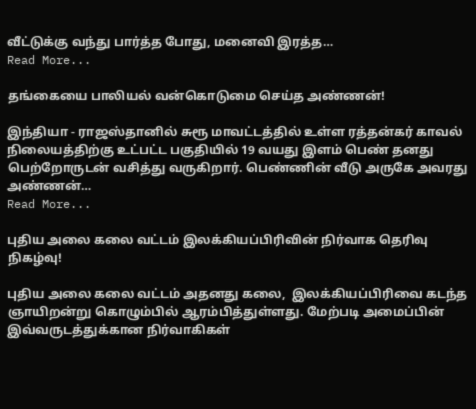வீட்டுக்கு வந்து பார்த்த போது, மனைவி இரத்த…
Read More...

தங்கையை பாலியல் வன்கொடுமை செய்த அண்ணன்!

இந்தியா - ராஜஸ்தானில் சுரூ மாவட்டத்தில் உள்ள ரத்தன்கர் காவல் நிலையத்திற்கு உட்பட்ட பகுதியில் 19 வயது இளம் பெண் தனது பெற்றோருடன் வசித்து வருகிறார். பெண்ணின் வீடு அருகே அவரது அண்ணன்…
Read More...

புதிய அலை கலை வட்டம் இலக்கியப்பிரிவின் நிர்வாக தெரிவு நிகழ்வு!

புதிய அலை கலை வட்டம் அதனது கலை,  இலக்கியப்பிரிவை கடந்த ஞாயிறன்று கொழும்பில் ஆரம்பித்துள்ளது. மேற்படி அமைப்பின் இவ்வருடத்துக்கான நிர்வாகிகள்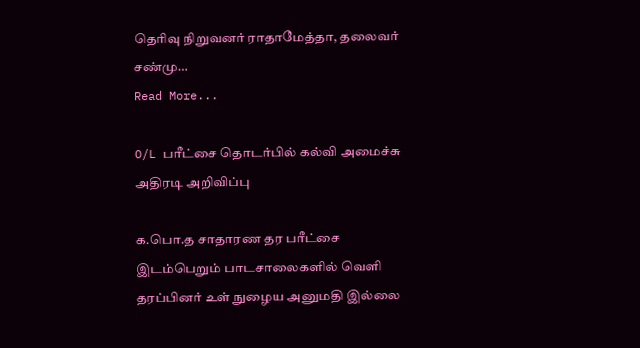தெரிவு நிறுவனர் ராதாமேத்தா, தலைவர் சண்மு…
Read More...

O/L பரீட்சை தொடர்பில் கல்வி அமைச்சு அதிரடி அறிவிப்பு

க.பொ.த சாதாரண தர பரீட்சை இடம்பெறும் பாடசாலைகளில் வெளி தரப்பினர் உள் நுழைய அனுமதி இல்லை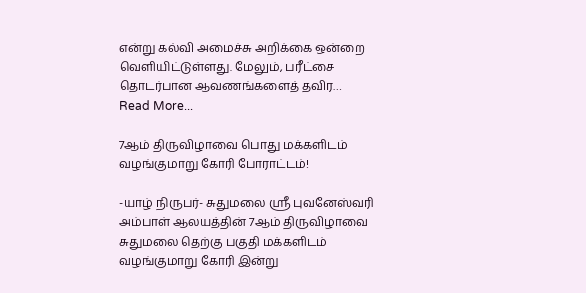என்று கல்வி அமைச்சு அறிக்கை ஒன்றை வெளியிட்டுள்ளது. மேலும், பரீட்சை தொடர்பான ஆவணங்களைத் தவிர…
Read More...

7ஆம் திருவிழாவை பொது மக்களிடம் வழங்குமாறு கோரி போராட்டம்!

-யாழ் நிருபர்- சுதுமலை ஸ்ரீ புவனேஸ்வரி அம்பாள் ஆலயத்தின் 7ஆம் திருவிழாவை சுதுமலை தெற்கு பகுதி மக்களிடம் வழங்குமாறு கோரி இன்று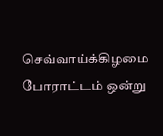செவ்வாய்க்கிழமை போராட்டம் ஒன்று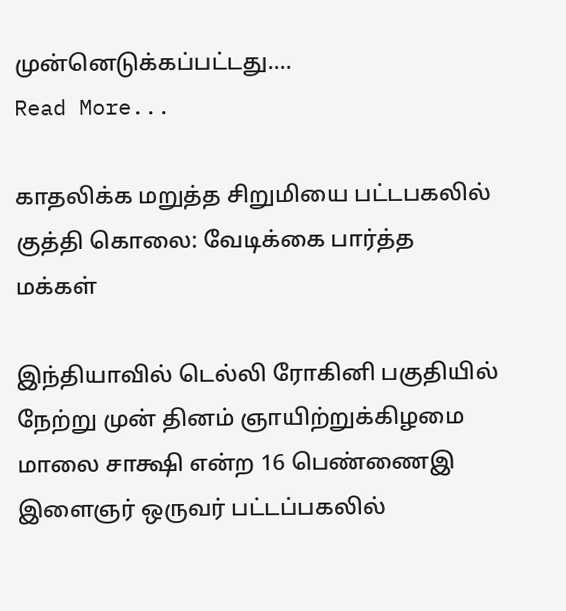முன்னெடுக்கப்பட்டது.…
Read More...

காதலிக்க மறுத்த சிறுமியை பட்டபகலில் குத்தி கொலை: வேடிக்கை பார்த்த மக்கள்

இந்தியாவில் டெல்லி ரோகினி பகுதியில் நேற்று முன் தினம் ஞாயிற்றுக்கிழமை மாலை சாக்ஷி என்ற 16 பெண்ணைஇ இளைஞர் ஒருவர் பட்டப்பகலில்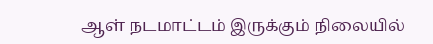ஆள் நடமாட்டம் இருக்கும் நிலையில்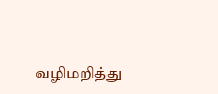வழிமறித்து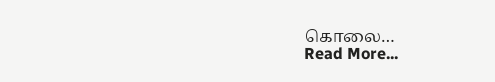கொலை…
Read More...